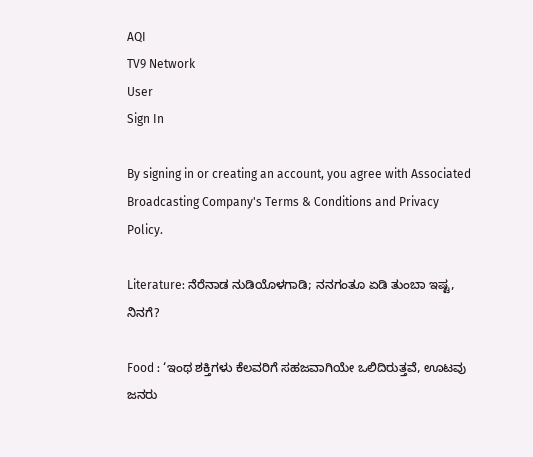AQI
TV9 Network
User
Sign In

By signing in or creating an account, you agree with Associated Broadcasting Company's Terms & Conditions and Privacy Policy.

Literature: ನೆರೆನಾಡ ನುಡಿಯೊಳಗಾಡಿ; ನನಗಂತೂ ಏಡಿ ತುಂಬಾ ಇಷ್ಟ, ನಿನಗೆ?

Food : ‘ಇಂಥ ಶಕ್ತಿಗಳು ಕೆಲವರಿಗೆ ಸಹಜವಾಗಿಯೇ ಒಲಿದಿರುತ್ತವೆ, ಊಟವು ಜನರು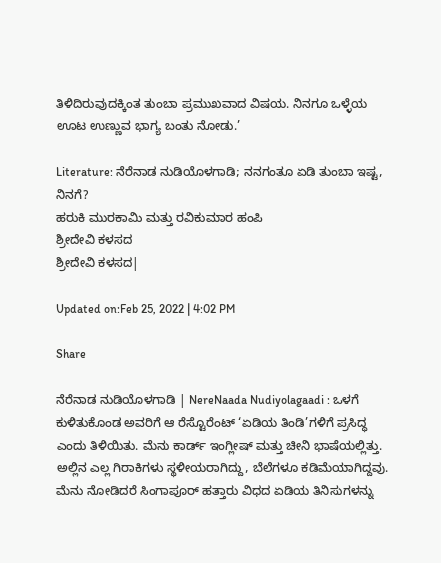ತಿಳಿದಿರುವುದಕ್ಕಿಂತ ತುಂಬಾ ಪ್ರಮುಖವಾದ ವಿಷಯ. ನಿನಗೂ ಒಳ್ಳೆಯ ಊಟ ಉಣ್ಣುವ ಭಾಗ್ಯ ಬಂತು ನೋಡು.’

Literature: ನೆರೆನಾಡ ನುಡಿಯೊಳಗಾಡಿ; ನನಗಂತೂ ಏಡಿ ತುಂಬಾ ಇಷ್ಟ, ನಿನಗೆ?
ಹರುಕಿ ಮುರಕಾಮಿ ಮತ್ತು ರವಿಕುಮಾರ ಹಂಪಿ
ಶ್ರೀದೇವಿ ಕಳಸದ
ಶ್ರೀದೇವಿ ಕಳಸದ|

Updated on:Feb 25, 2022 | 4:02 PM

Share

ನೆರೆನಾಡ ನುಡಿಯೊಳಗಾಡಿ | NereNaada Nudiyolagaadi : ಒಳಗೆ ಕುಳಿತುಕೊಂಡ ಅವರಿಗೆ ಆ ರೆಸ್ಟೊರೆಂಟ್ ‘ಏಡಿಯ ತಿಂಡಿ’ಗಳಿಗೆ ಪ್ರಸಿದ್ಧ ಎಂದು ತಿಳಿಯಿತು. ಮೆನು ಕಾರ್ಡ್ ಇಂಗ್ಲೀಷ್ ಮತ್ತು ಚೀನಿ ಭಾಷೆಯಲ್ಲಿತ್ತು. ಅಲ್ಲಿನ ಎಲ್ಲ ಗಿರಾಕಿಗಳು ಸ್ಥಳೀಯರಾಗಿದ್ದು, ಬೆಲೆಗಳೂ ಕಡಿಮೆಯಾಗಿದ್ದವು. ಮೆನು ನೋಡಿದರೆ ಸಿಂಗಾಪೂರ್ ಹತ್ತಾರು ವಿಧದ ಏಡಿಯ ತಿನಿಸುಗಳನ್ನು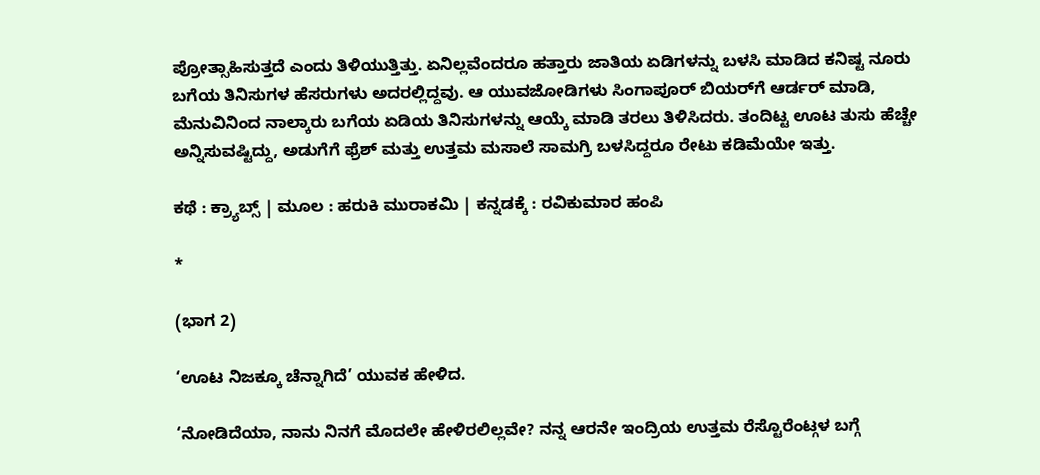ಪ್ರೋತ್ಸಾಹಿಸುತ್ತದೆ ಎಂದು ತಿಳಿಯುತ್ತಿತ್ತು. ಏನಿಲ್ಲವೆಂದರೂ ಹತ್ತಾರು ಜಾತಿಯ ಏಡಿಗಳನ್ನು ಬಳಸಿ ಮಾಡಿದ ಕನಿಷ್ಟ ನೂರು ಬಗೆಯ ತಿನಿಸುಗಳ ಹೆಸರುಗಳು ಅದರಲ್ಲಿದ್ದವು. ಆ ಯುವಜೋಡಿಗಳು ಸಿಂಗಾಪೂರ್ ಬಿಯರ್‌ಗೆ ಆರ್ಡರ್ ಮಾಡಿ, ಮೆನುವಿನಿಂದ ನಾಲ್ಕಾರು ಬಗೆಯ ಏಡಿಯ ತಿನಿಸುಗಳನ್ನು ಆಯ್ಕೆ ಮಾಡಿ ತರಲು ತಿಳಿಸಿದರು. ತಂದಿಟ್ಟ ಊಟ ತುಸು ಹೆಚ್ಚೇ ಅನ್ನಿಸುವಷ್ಟಿದ್ದು, ಅಡುಗೆಗೆ ಫ್ರೆಶ್ ಮತ್ತು ಉತ್ತಮ ಮಸಾಲೆ ಸಾಮಗ್ರಿ ಬಳಸಿದ್ದರೂ ರೇಟು ಕಡಿಮೆಯೇ ಇತ್ತು.

ಕಥೆ : ಕ್ರ್ಯಾಬ್ಸ್ | ಮೂಲ : ಹರುಕಿ ಮುರಾಕಮಿ | ಕನ್ನಡಕ್ಕೆ : ರವಿಕುಮಾರ ಹಂಪಿ

*

(ಭಾಗ 2)

‘ಊಟ ನಿಜಕ್ಕೂ ಚೆನ್ನಾಗಿದೆ’ ಯುವಕ ಹೇಳಿದ.

‘ನೋಡಿದೆಯಾ, ನಾನು ನಿನಗೆ ಮೊದಲೇ ಹೇಳಿರಲಿಲ್ಲವೇ? ನನ್ನ ಆರನೇ ಇಂದ್ರಿಯ ಉತ್ತಮ ರೆಸ್ಟೊರೆಂಟ್ಗಳ ಬಗ್ಗೆ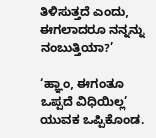ತಿಳಿಸುತ್ತದೆ ಎಂದು, ಈಗಲಾದರೂ ನನ್ನನ್ನು ನಂಬುತ್ತಿಯಾ?’

‘ಹ್ಞಾಂ, ಈಗಂತೂ ಒಪ್ಪದೆ ವಿಧಿಯಿಲ್ಲ’ ಯುವಕ ಒಪ್ಪಿಕೊಂಡ.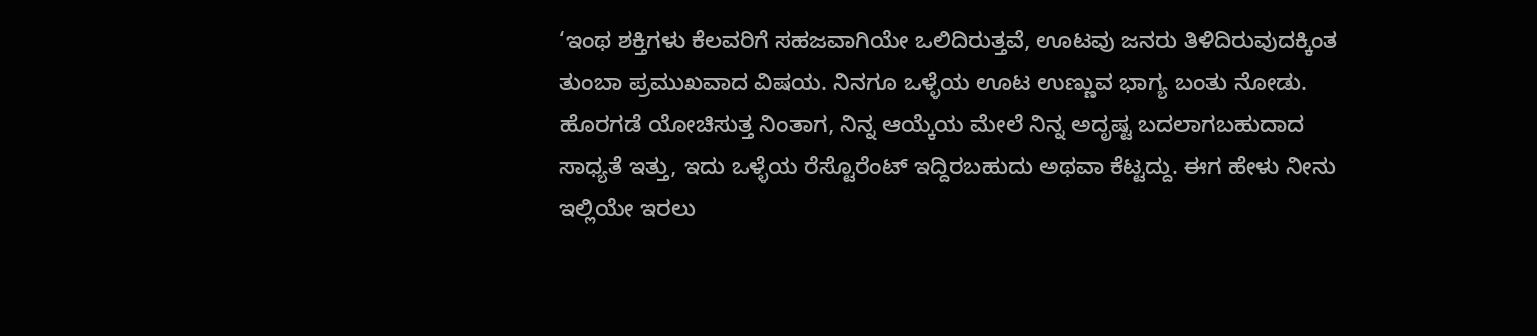‘ಇಂಥ ಶಕ್ತಿಗಳು ಕೆಲವರಿಗೆ ಸಹಜವಾಗಿಯೇ ಒಲಿದಿರುತ್ತವೆ, ಊಟವು ಜನರು ತಿಳಿದಿರುವುದಕ್ಕಿಂತ ತುಂಬಾ ಪ್ರಮುಖವಾದ ವಿಷಯ. ನಿನಗೂ ಒಳ್ಳೆಯ ಊಟ ಉಣ್ಣುವ ಭಾಗ್ಯ ಬಂತು ನೋಡು. ಹೊರಗಡೆ ಯೋಚಿಸುತ್ತ ನಿಂತಾಗ, ನಿನ್ನ ಆಯ್ಕೆಯ ಮೇಲೆ ನಿನ್ನ ಅದೃಷ್ಟ ಬದಲಾಗಬಹುದಾದ ಸಾಧ್ಯತೆ ಇತ್ತು, ಇದು ಒಳ್ಳೆಯ ರೆಸ್ಟೊರೆಂಟ್ ಇದ್ದಿರಬಹುದು ಅಥವಾ ಕೆಟ್ಟದ್ದು. ಈಗ ಹೇಳು ನೀನು ಇಲ್ಲಿಯೇ ಇರಲು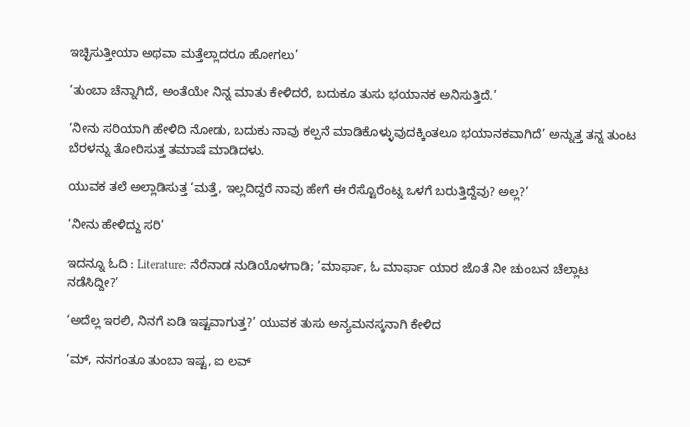ಇಚ್ಛಿಸುತ್ತೀಯಾ ಅಥವಾ ಮತ್ತೆಲ್ಲಾದರೂ ಹೋಗಲು’

‘ತುಂಬಾ ಚೆನ್ನಾಗಿದೆ, ಅಂತೆಯೇ ನಿನ್ನ ಮಾತು ಕೇಳಿದರೆ, ಬದುಕೂ ತುಸು ಭಯಾನಕ ಅನಿಸುತ್ತಿದೆ.’

‘ನೀನು ಸರಿಯಾಗಿ ಹೇಳಿದಿ ನೋಡು, ಬದುಕು ನಾವು ಕಲ್ಪನೆ ಮಾಡಿಕೊಳ್ಳುವುದಕ್ಕಿಂತಲೂ ಭಯಾನಕವಾಗಿದೆ’ ಅನ್ನುತ್ತ ತನ್ನ ತುಂಟ ಬೆರಳನ್ನು ತೋರಿಸುತ್ತ ತಮಾಷೆ ಮಾಡಿದಳು.

ಯುವಕ ತಲೆ ಅಲ್ಲಾಡಿಸುತ್ತ ‘ಮತ್ತೆ, ಇಲ್ಲದಿದ್ದರೆ ನಾವು ಹೇಗೆ ಈ ರೆಸ್ಟೊರೆಂಟ್ನ ಒಳಗೆ ಬರುತ್ತಿದ್ದೆವು? ಅಲ್ಲ?’

‘ನೀನು ಹೇಳಿದ್ದು ಸರಿ’

ಇದನ್ನೂ ಓದಿ : Literature: ನೆರೆನಾಡ ನುಡಿಯೊಳಗಾಡಿ; ’ಮಾರ್ಫಾ, ಓ ಮಾರ್ಫಾ ಯಾರ ಜೊತೆ ನೀ ಚುಂಬನ ಚೆಲ್ಲಾಟ ನಡೆಸಿದ್ದೀ?’

‘ಅದೆಲ್ಲ ಇರಲಿ, ನಿನಗೆ ಏಡಿ ಇಷ್ಟವಾಗುತ್ತ?’ ಯುವಕ ತುಸು ಅನ್ಯಮನಸ್ಕನಾಗಿ ಕೇಳಿದ

‘ಮ್, ನನಗಂತೂ ತುಂಬಾ ಇಷ್ಟ, ಐ ಲವ್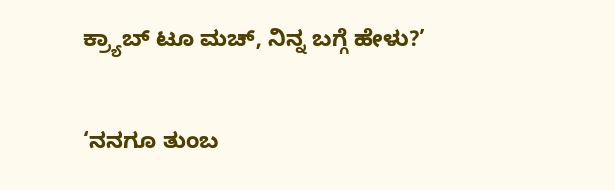ಕ್ರ್ಯಾಬ್ ಟೂ ಮಚ್, ನಿನ್ನ ಬಗ್ಗೆ ಹೇಳು?’

‘ನನಗೂ ತುಂಬ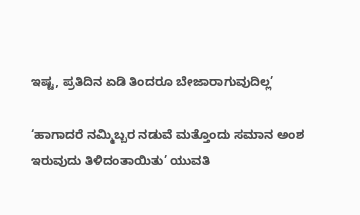ಇಷ್ಟ, ಪ್ರತಿದಿನ ಏಡಿ ತಿಂದರೂ ಬೇಜಾರಾಗುವುದಿಲ್ಲ’

‘ಹಾಗಾದರೆ ನಮ್ಮಿಬ್ಬರ ನಡುವೆ ಮತ್ತೊಂದು ಸಮಾನ ಅಂಶ ಇರುವುದು ತಿಳಿದಂತಾಯಿತು’ ಯುವತಿ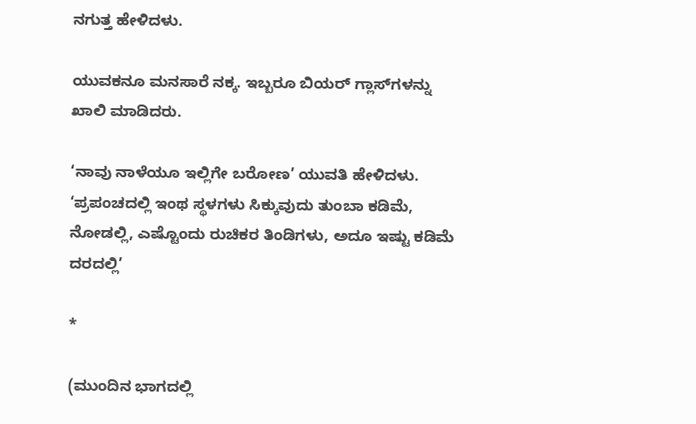ನಗುತ್ತ ಹೇಳಿದಳು.

ಯುವಕನೂ ಮನಸಾರೆ ನಕ್ಕ. ಇಬ್ಬರೂ ಬಿಯರ್ ಗ್ಲಾಸ್‌ಗಳನ್ನು ಖಾಲಿ ಮಾಡಿದರು.

‘ನಾವು ನಾಳೆಯೂ ಇಲ್ಲಿಗೇ ಬರೋಣ’ ಯುವತಿ ಹೇಳಿದಳು. ‘ಪ್ರಪಂಚದಲ್ಲಿ ಇಂಥ ಸ್ಥಳಗಳು ಸಿಕ್ಕುವುದು ತುಂಬಾ ಕಡಿಮೆ, ನೋಡಲ್ಲಿ, ಎಷ್ಟೊಂದು ರುಚಿಕರ ತಿಂಡಿಗಳು, ಅದೂ ಇಷ್ಟು ಕಡಿಮೆ ದರದಲ್ಲಿ’

*

(ಮುಂದಿನ ಭಾಗದಲ್ಲಿ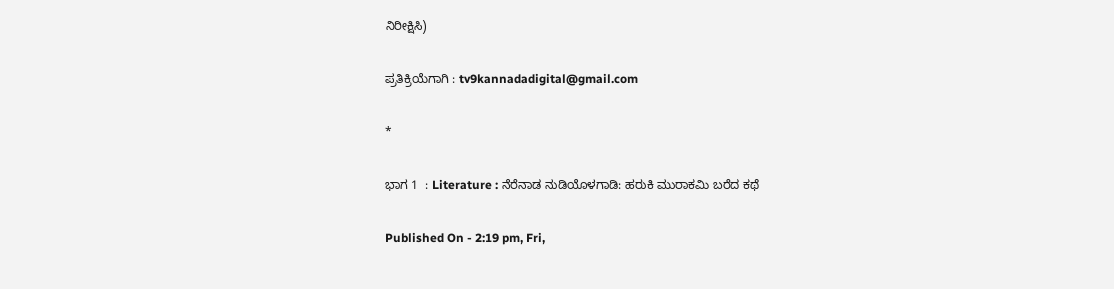ನಿರೀಕ್ಷಿಸಿ)

ಪ್ರತಿಕ್ರಿಯೆಗಾಗಿ : tv9kannadadigital@gmail.com

*

ಭಾಗ 1  : Literature : ನೆರೆನಾಡ ನುಡಿಯೊಳಗಾಡಿ: ಹರುಕಿ ಮುರಾಕಮಿ ಬರೆದ ಕಥೆ

Published On - 2:19 pm, Fri,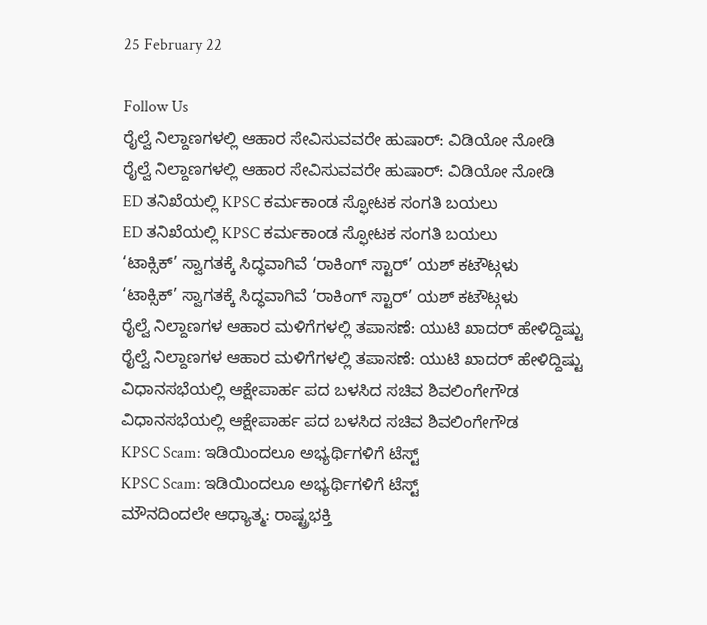25 February 22

Follow Us
ರೈಲ್ವೆ ನಿಲ್ದಾಣಗಳಲ್ಲಿ ಆಹಾರ ಸೇವಿಸುವವರೇ ಹುಷಾರ್: ವಿಡಿಯೋ ನೋಡಿ
ರೈಲ್ವೆ ನಿಲ್ದಾಣಗಳಲ್ಲಿ ಆಹಾರ ಸೇವಿಸುವವರೇ ಹುಷಾರ್: ವಿಡಿಯೋ ನೋಡಿ
ED ತನಿಖೆಯಲ್ಲಿ KPSC ಕರ್ಮಕಾಂಡ ಸ್ಫೋಟಕ ಸಂಗತಿ ಬಯಲು
ED ತನಿಖೆಯಲ್ಲಿ KPSC ಕರ್ಮಕಾಂಡ ಸ್ಫೋಟಕ ಸಂಗತಿ ಬಯಲು
‘ಟಾಕ್ಸಿಕ್’ ಸ್ವಾಗತಕ್ಕೆ ಸಿದ್ಧವಾಗಿವೆ ‘ರಾಕಿಂಗ್ ಸ್ಟಾರ್’ ಯಶ್ ಕಟೌಟ್ಗಳು
‘ಟಾಕ್ಸಿಕ್’ ಸ್ವಾಗತಕ್ಕೆ ಸಿದ್ಧವಾಗಿವೆ ‘ರಾಕಿಂಗ್ ಸ್ಟಾರ್’ ಯಶ್ ಕಟೌಟ್ಗಳು
ರೈಲ್ವೆ ನಿಲ್ದಾಣಗಳ ಆಹಾರ ಮಳಿಗೆಗಳಲ್ಲಿ ತಪಾಸಣೆ: ಯುಟಿ ಖಾದರ್ ಹೇಳಿದ್ದಿಷ್ಟು
ರೈಲ್ವೆ ನಿಲ್ದಾಣಗಳ ಆಹಾರ ಮಳಿಗೆಗಳಲ್ಲಿ ತಪಾಸಣೆ: ಯುಟಿ ಖಾದರ್ ಹೇಳಿದ್ದಿಷ್ಟು
ವಿಧಾನಸಭೆಯಲ್ಲಿ ಆಕ್ಷೇಪಾರ್ಹ ಪದ ಬಳಸಿದ ಸಚಿವ ಶಿವಲಿಂಗೇಗೌಡ
ವಿಧಾನಸಭೆಯಲ್ಲಿ ಆಕ್ಷೇಪಾರ್ಹ ಪದ ಬಳಸಿದ ಸಚಿವ ಶಿವಲಿಂಗೇಗೌಡ
KPSC Scam: ಇಡಿಯಿಂದಲೂ ಅಭ್ಯರ್ಥಿಗಳಿಗೆ ಟೆಸ್ಟ್
KPSC Scam: ಇಡಿಯಿಂದಲೂ ಅಭ್ಯರ್ಥಿಗಳಿಗೆ ಟೆಸ್ಟ್
ಮೌನದಿಂದಲೇ ಆಧ್ಯಾತ್ಮ: ರಾಷ್ಟ್ರಭಕ್ತಿ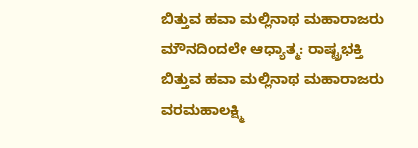ಬಿತ್ತುವ ಹವಾ ಮಲ್ಲಿನಾಥ ಮಹಾರಾಜರು
ಮೌನದಿಂದಲೇ ಆಧ್ಯಾತ್ಮ: ರಾಷ್ಟ್ರಭಕ್ತಿ ಬಿತ್ತುವ ಹವಾ ಮಲ್ಲಿನಾಥ ಮಹಾರಾಜರು
ವರಮಹಾಲಕ್ಷ್ಮಿ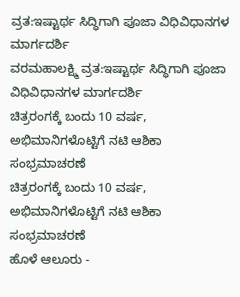ವ್ರತ:ಇಷ್ಟಾರ್ಥ ಸಿದ್ಧಿಗಾಗಿ ಪೂಜಾ ವಿಧಿವಿಧಾನಗಳ ಮಾರ್ಗದರ್ಶಿ
ವರಮಹಾಲಕ್ಷ್ಮಿ ವ್ರತ:ಇಷ್ಟಾರ್ಥ ಸಿದ್ಧಿಗಾಗಿ ಪೂಜಾ ವಿಧಿವಿಧಾನಗಳ ಮಾರ್ಗದರ್ಶಿ
ಚಿತ್ರರಂಗಕ್ಕೆ ಬಂದು 10 ವರ್ಷ, ಅಭಿಮಾನಿಗಳೊಟ್ಟಿಗೆ ನಟಿ ಆಶಿಕಾ ಸಂಭ್ರಮಾಚರಣೆ
ಚಿತ್ರರಂಗಕ್ಕೆ ಬಂದು 10 ವರ್ಷ, ಅಭಿಮಾನಿಗಳೊಟ್ಟಿಗೆ ನಟಿ ಆಶಿಕಾ ಸಂಭ್ರಮಾಚರಣೆ
ಹೊಳೆ ಆಲೂರು -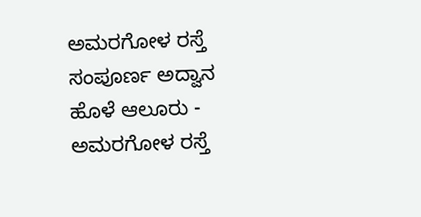ಅಮರಗೋಳ ರಸ್ತೆ ಸಂಪೂರ್ಣ ಅದ್ವಾನ
ಹೊಳೆ ಆಲೂರು - ಅಮರಗೋಳ ರಸ್ತೆ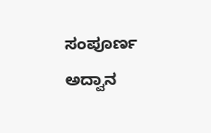ಸಂಪೂರ್ಣ ಅದ್ವಾನ